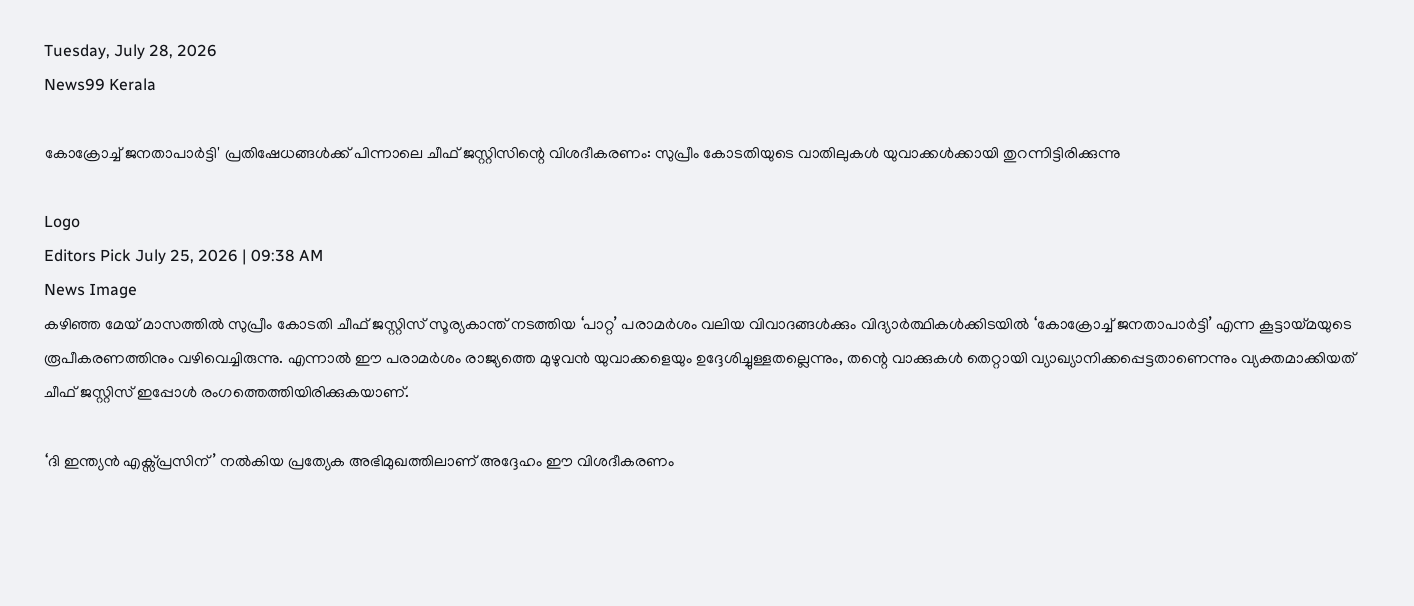Tuesday, July 28, 2026
News99 Kerala

കോക്രോച്ച് ജനതാപാർട്ടി' പ്രതിഷേധങ്ങൾക്ക് പിന്നാലെ ചീഫ് ജസ്റ്റിസിന്റെ വിശദീകരണം: സുപ്രീം കോടതിയുടെ വാതിലുകൾ യുവാക്കൾക്കായി തുറന്നിട്ടിരിക്കുന്നു

Logo
Editors Pick July 25, 2026 | 09:38 AM
News Image
കഴിഞ്ഞ മേയ് മാസത്തിൽ സുപ്രീം കോടതി ചീഫ് ജസ്റ്റിസ് സൂര്യകാന്ത് നടത്തിയ ‘പാറ്റ’ പരാമർശം വലിയ വിവാദങ്ങൾക്കും വിദ്യാർത്ഥികൾക്കിടയിൽ ‘കോക്രോച്ച് ജനതാപാർട്ടി’ എന്ന കൂട്ടായ്മയുടെ രൂപീകരണത്തിനും വഴിവെച്ചിരുന്നു. എന്നാൽ ഈ പരാമർശം രാജ്യത്തെ മുഴുവൻ യുവാക്കളെയും ഉദ്ദേശിച്ചുള്ളതല്ലെന്നും, തന്റെ വാക്കുകൾ തെറ്റായി വ്യാഖ്യാനിക്കപ്പെട്ടതാണെന്നും വ്യക്തമാക്കിയത് ചീഫ് ജസ്റ്റിസ് ഇപ്പോൾ രംഗത്തെത്തിയിരിക്കുകയാണ്.

‘ദി ഇന്ത്യൻ എക്സ്പ്രസിന്’ നൽകിയ പ്രത്യേക അഭിമുഖത്തിലാണ് അദ്ദേഹം ഈ വിശദീകരണം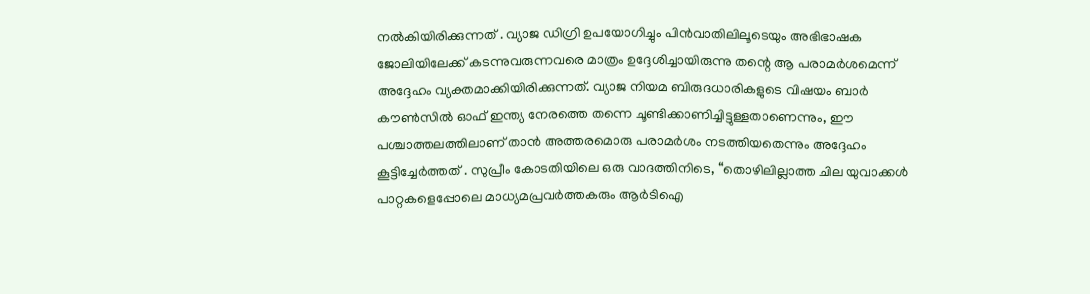നൽകിയിരിക്കുന്നത് . വ്യാജ ഡിഗ്രി ഉപയോഗിച്ചും പിൻവാതിലിലൂടെയും അഭിഭാഷക ജോലിയിലേക്ക് കടന്നുവരുന്നവരെ മാത്രം ഉദ്ദേശിച്ചായിരുന്നു തന്റെ ആ പരാമർശമെന്ന് അദ്ദേഹം വ്യക്തമാക്കിയിരിക്കുന്നത്. വ്യാജ നിയമ ബിരുദധാരികളുടെ വിഷയം ബാർ കൗൺസിൽ ഓഫ് ഇന്ത്യ നേരത്തെ തന്നെ ചൂണ്ടിക്കാണിച്ചിട്ടുള്ളതാണെന്നും, ഈ പശ്ചാത്തലത്തിലാണ് താൻ അത്തരമൊരു പരാമർശം നടത്തിയതെന്നും അദ്ദേഹം കൂട്ടിച്ചേർത്തത് . സുപ്രീം കോടതിയിലെ ഒരു വാദത്തിനിടെ, “തൊഴിലില്ലാത്ത ചില യുവാക്കൾ പാറ്റകളെപ്പോലെ മാധ്യമപ്രവർത്തകരും ആർടിഐ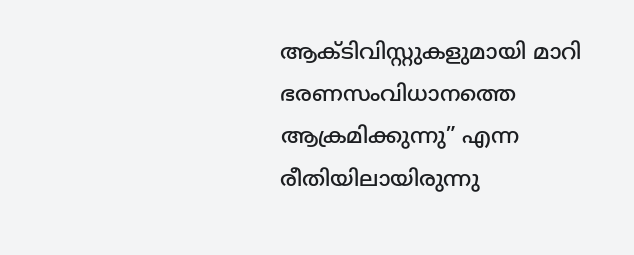ആക്ടിവിസ്റ്റുകളുമായി മാറി ഭരണസംവിധാനത്തെ ആക്രമിക്കുന്നു” എന്ന രീതിയിലായിരുന്നു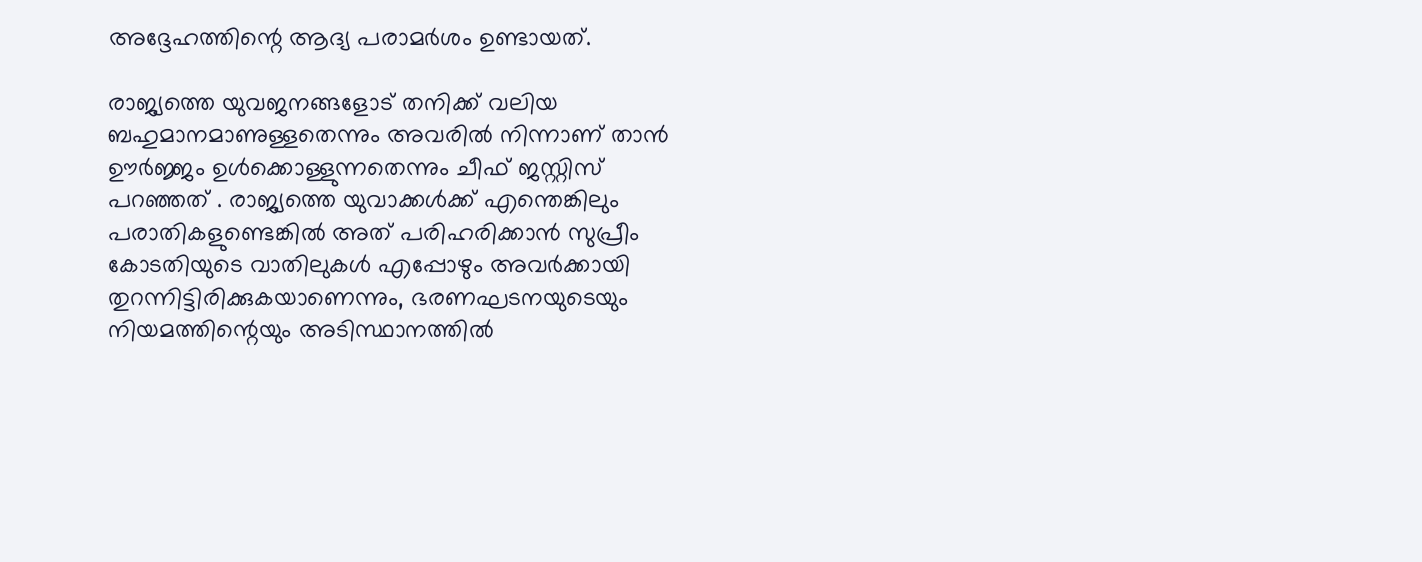അദ്ദേഹത്തിന്റെ ആദ്യ പരാമർശം ഉണ്ടായത്.

രാജ്യത്തെ യുവജനങ്ങളോട് തനിക്ക് വലിയ ബഹുമാനമാണുള്ളതെന്നും അവരിൽ നിന്നാണ് താൻ ഊർജ്ജം ഉൾക്കൊള്ളുന്നതെന്നും ചീഫ് ജസ്റ്റിസ് പറഞ്ഞത് . രാജ്യത്തെ യുവാക്കൾക്ക് എന്തെങ്കിലും പരാതികളുണ്ടെങ്കിൽ അത് പരിഹരിക്കാൻ സുപ്രീം കോടതിയുടെ വാതിലുകൾ എപ്പോഴും അവർക്കായി തുറന്നിട്ടിരിക്കുകയാണെന്നും, ഭരണഘടനയുടെയും നിയമത്തിന്റെയും അടിസ്ഥാനത്തിൽ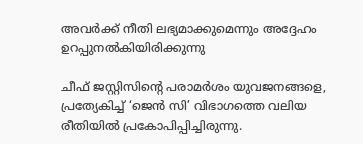അവർക്ക് നീതി ലഭ്യമാക്കുമെന്നും അദ്ദേഹം ഉറപ്പുനൽകിയിരിക്കുന്നു

ചീഫ് ജസ്റ്റിസിന്റെ പരാമർശം യുവജനങ്ങളെ, പ്രത്യേകിച്ച് ‘ജെൻ സി’ വിഭാഗത്തെ വലിയ രീതിയിൽ പ്രകോപിപ്പിച്ചിരുന്നു.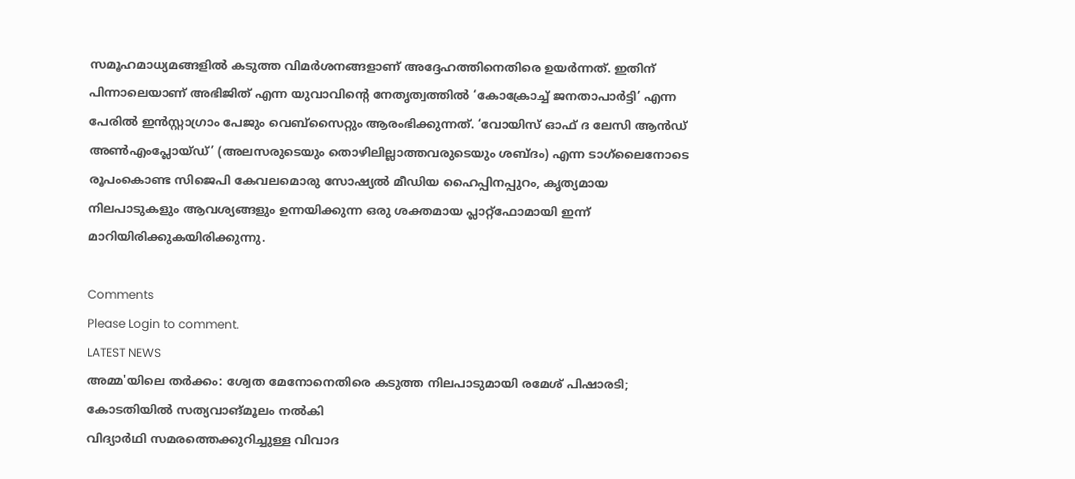സമൂഹമാധ്യമങ്ങളിൽ കടുത്ത വിമർശനങ്ങളാണ് അദ്ദേഹത്തിനെതിരെ ഉയർന്നത്. ഇതിന് പിന്നാലെയാണ് അഭിജിത് എന്ന യുവാവിന്റെ നേതൃത്വത്തിൽ ‘കോക്രോച്ച് ജനതാപാർട്ടി’ എന്ന പേരിൽ ഇൻസ്റ്റാഗ്രാം പേജും വെബ്സൈറ്റും ആരംഭിക്കുന്നത്. ‘വോയിസ് ഓഫ് ദ ലേസി ആൻഡ് അൺഎംപ്ലോയ്ഡ്’ (അലസരുടെയും തൊഴിലില്ലാത്തവരുടെയും ശബ്ദം) എന്ന ടാഗ്‌ലൈനോടെ രൂപംകൊണ്ട സിജെപി കേവലമൊരു സോഷ്യൽ മീഡിയ ഹൈപ്പിനപ്പുറം, കൃത്യമായ നിലപാടുകളും ആവശ്യങ്ങളും ഉന്നയിക്കുന്ന ഒരു ശക്തമായ പ്ലാറ്റ്‌ഫോമായി ഇന്ന് മാറിയിരിക്കുകയിരിക്കുന്നു.

Comments
Please Login to comment.
LATEST NEWS
അമ്മ'യിലെ തർക്കം: ശ്വേത മേനോനെതിരെ കടുത്ത നിലപാടുമായി രമേശ് പിഷാരടി; കോടതിയിൽ സത്യവാങ്മൂലം നൽകി
വിദ്യാർഥി സമരത്തെക്കുറിച്ചുള്ള വിവാദ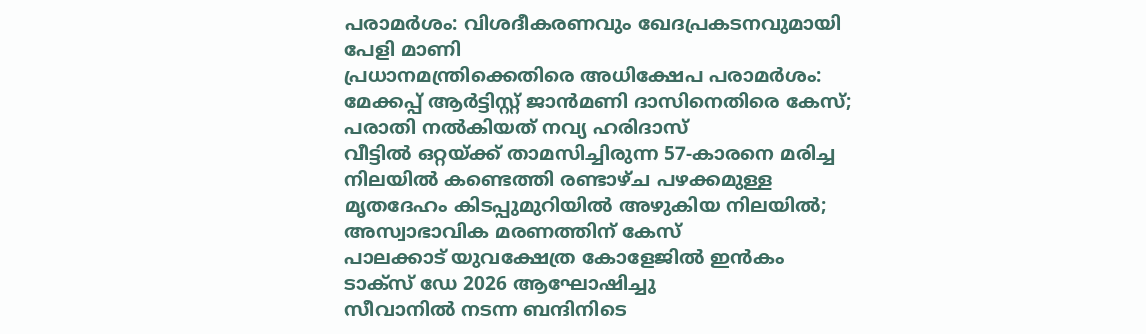പരാമർശം: വിശദീകരണവും ഖേദപ്രകടനവുമായി പേളി മാണി
പ്രധാനമന്ത്രിക്കെതിരെ അധിക്ഷേപ പരാമർശം: മേക്കപ്പ് ആർട്ടിസ്റ്റ് ജാൻമണി ദാസിനെതിരെ കേസ്; പരാതി നൽകിയത് നവ്യ ഹരിദാസ്
വീട്ടിൽ ഒറ്റയ്ക്ക് താമസിച്ചിരുന്ന 57-കാരനെ മരിച്ച നിലയിൽ കണ്ടെത്തി രണ്ടാഴ്ച പഴക്കമുള്ള മൃതദേഹം കിടപ്പുമുറിയിൽ അഴുകിയ നിലയിൽ; അസ്വാഭാവിക മരണത്തിന് കേസ്
പാലക്കാട്‌ യുവക്ഷേത്ര കോളേജിൽ ഇൻകം ടാക്സ് ഡേ 2026 ആഘോഷിച്ചു
സീവാനിൽ നടന്ന ബന്ദിനിടെ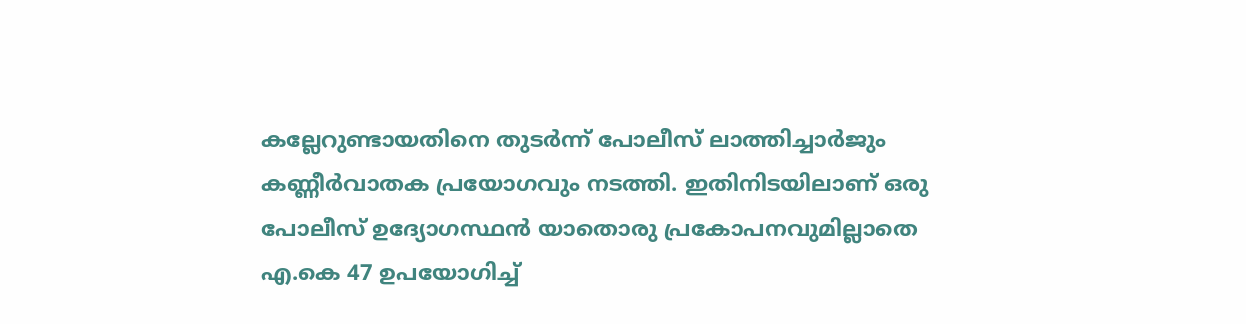കല്ലേറുണ്ടായതിനെ തുടർന്ന് പോലീസ് ലാത്തിച്ചാർജും കണ്ണീർവാതക പ്രയോഗവും നടത്തി. ഇതിനിടയിലാണ് ഒരു പോലീസ് ഉദ്യോഗസ്ഥൻ യാതൊരു പ്രകോപനവുമില്ലാതെ എ.കെ 47 ഉപയോഗിച്ച്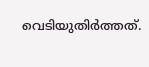വെടിയുതിർത്തത്.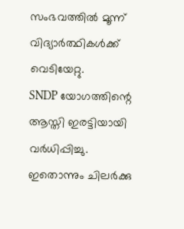സംഭവത്തിൽ മൂന്ന് വിദ്യാർത്ഥികൾക്ക് വെടിയേറ്റു.
SNDP യോഗത്തിന്റെ ആസ്തി ഇരട്ടിയായി വർധിപ്പിച്ചു. ഇതൊന്നും ചിലർക്കു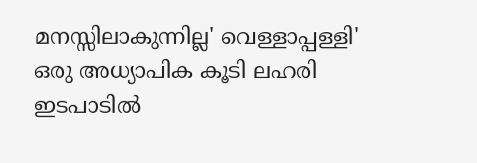മനസ്സിലാകുന്നില്ല' വെള്ളാപ്പള്ളി'
ഒരു അധ്യാപിക കൂടി ലഹരി ഇടപാടിൽ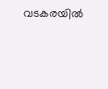വടകരയിൽ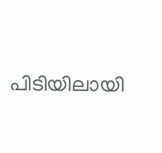പിടിയിലായി